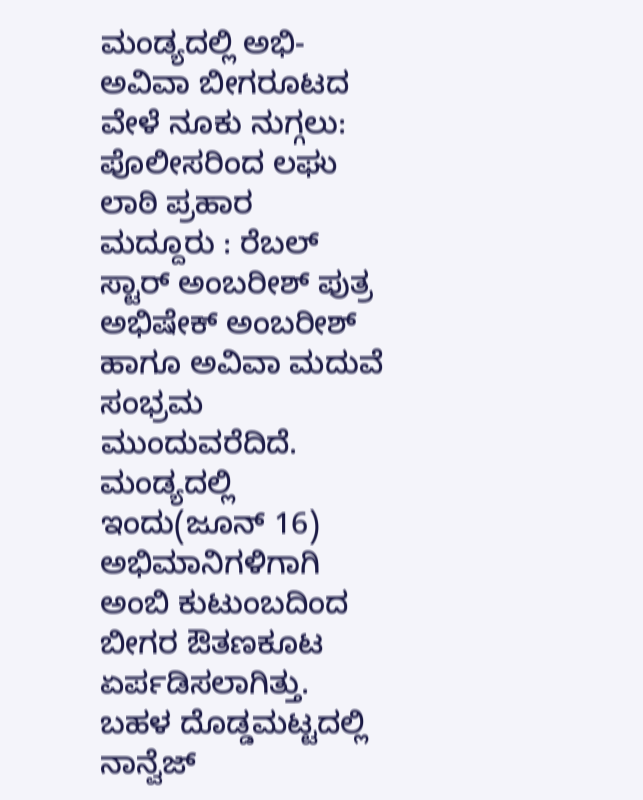ಮಂಡ್ಯದಲ್ಲಿ ಅಭಿ-ಅವಿವಾ ಬೀಗರೂಟದ ವೇಳೆ ನೂಕು ನುಗ್ಗಲು: ಪೊಲೀಸರಿಂದ ಲಘು ಲಾಠಿ ಪ್ರಹಾರ
ಮದ್ದೂರು : ರೆಬಲ್ ಸ್ಟಾರ್ ಅಂಬರೀಶ್ ಪುತ್ರ ಅಭಿಷೇಕ್ ಅಂಬರೀಶ್ ಹಾಗೂ ಅವಿವಾ ಮದುವೆ ಸಂಭ್ರಮ ಮುಂದುವರೆದಿದೆ. ಮಂಡ್ಯದಲ್ಲಿ ಇಂದು(ಜೂನ್ 16) ಅಭಿಮಾನಿಗಳಿಗಾಗಿ ಅಂಬಿ ಕುಟುಂಬದಿಂದ ಬೀಗರ ಔತಣಕೂಟ ಏರ್ಪಡಿಸಲಾಗಿತ್ತು. ಬಹಳ ದೊಡ್ಡಮಟ್ಟದಲ್ಲಿ ನಾನ್ವೆಜ್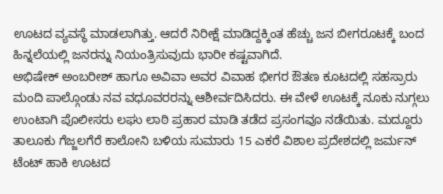ಊಟದ ವ್ಯವಸ್ಥೆ ಮಾಡಲಾಗಿತ್ತು. ಆದರೆ ನಿರೀಕ್ಷೆ ಮಾಡಿದ್ದಕ್ಕಿಂತ ಹೆಚ್ಚು ಜನ ಬೀಗರೂಟಕ್ಕೆ ಬಂದ ಹಿನ್ನಲೆಯಲ್ಲಿ ಜನರನ್ನು ನಿಯಂತ್ರಿಸುವುದು ಭಾರೀ ಕಷ್ಟವಾಗಿದೆ.
ಅಭಿಷೇಕ್ ಅಂಬರೀಶ್ ಹಾಗೂ ಅವಿವಾ ಅವರ ವಿವಾಹ ಭೀಗರ ಔತಣ ಕೂಟದಲ್ಲಿ ಸಹಸ್ರಾರು ಮಂದಿ ಪಾಲ್ಗೊಂಡು ನವ ವಧೂವರರನ್ನು ಆಶೀರ್ವದಿಸಿದರು. ಈ ವೇಳೆ ಊಟಕ್ಕೆ ನೂಕು ನುಗ್ಗಲು ಉಂಟಾಗಿ ಪೊಲೀಸರು ಲಘು ಲಾಠಿ ಪ್ರಹಾರ ಮಾಡಿ ತಡೆದ ಪ್ರಸಂಗವೂ ನಡೆಯಿತು. ಮದ್ದೂರು ತಾಲೂಕು ಗೆಜ್ಜಲಗೆರೆ ಕಾಲೋನಿ ಬಳಿಯ ಸುಮಾರು 15 ಎಕರೆ ವಿಶಾಲ ಪ್ರದೇಶದಲ್ಲಿ ಜರ್ಮನ್ ಟೆಂಟ್ ಹಾಕಿ ಊಟದ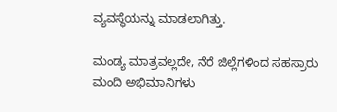ವ್ಯವಸ್ಥೆಯನ್ನು ಮಾಡಲಾಗಿತ್ತು.

ಮಂಡ್ಯ ಮಾತ್ರವಲ್ಲದೇ, ನೆರೆ ಜಿಲ್ಲೆಗಳಿಂದ ಸಹಸ್ರಾರು ಮಂದಿ ಅಭಿಮಾನಿಗಳು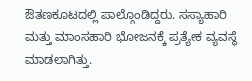ಔತಣಕೂಟದಲ್ಲಿ ಪಾಲ್ಗೊಂಡಿದ್ದರು. ಸಸ್ಯಾಹಾರಿ ಮತ್ತು ಮಾಂಸಹಾರಿ ಭೋಜನಕ್ಕೆ ಪ್ರತ್ಯೇಕ ವ್ಯವಸ್ಥೆ ಮಾಡಲಾಗಿತ್ತು.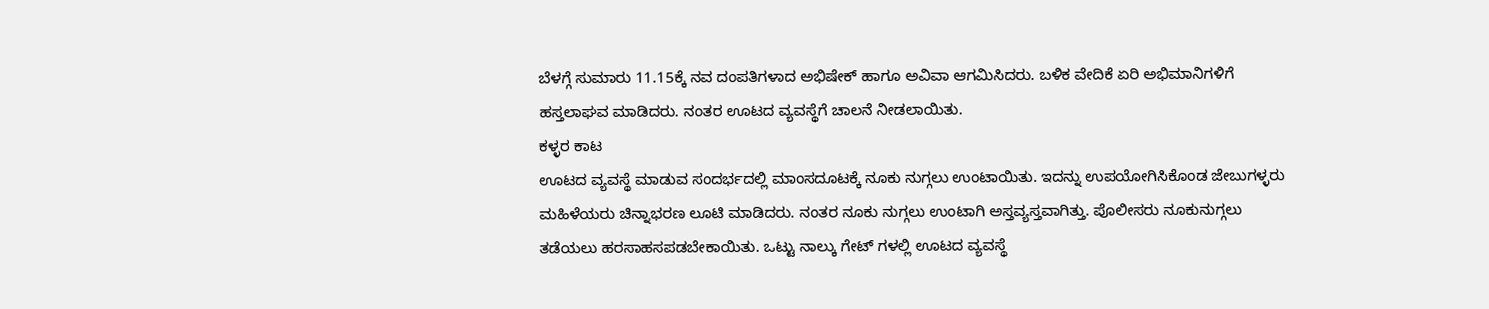ಬೆಳಗ್ಗೆ ಸುಮಾರು 11.15ಕ್ಕೆ ನವ ದಂಪತಿಗಳಾದ ಅಭಿಷೇಕ್ ಹಾಗೂ ಅವಿವಾ ಆಗಮಿಸಿದರು. ಬಳಿಕ ವೇದಿಕೆ ಏರಿ ಅಭಿಮಾನಿಗಳಿಗೆ ಹಸ್ತಲಾಘವ ಮಾಡಿದರು. ನಂತರ ಊಟದ ವ್ಯವಸ್ಥೆಗೆ ಚಾಲನೆ ನೀಡಲಾಯಿತು.
ಕಳ್ಳರ ಕಾಟ
ಊಟದ ವ್ಯವಸ್ಥೆ ಮಾಡುವ ಸಂದರ್ಭದಲ್ಲಿ ಮಾಂಸದೂಟಕ್ಕೆ ನೂಕು ನುಗ್ಗಲು ಉಂಟಾಯಿತು. ಇದನ್ನು ಉಪಯೋಗಿಸಿಕೊಂಡ ಜೇಬುಗಳ್ಳರು ಮಹಿಳೆಯರು ಚಿನ್ನಾಭರಣ ಲೂಟಿ ಮಾಡಿದರು. ನಂತರ ನೂಕು ನುಗ್ಗಲು ಉಂಟಾಗಿ ಅಸ್ತವ್ಯಸ್ತವಾಗಿತ್ತು. ಪೊಲೀಸರು ನೂಕುನುಗ್ಗಲು ತಡೆಯಲು ಹರಸಾಹಸಪಡಬೇಕಾಯಿತು. ಒಟ್ಟು ನಾಲ್ಕು ಗೇಟ್ ಗಳಲ್ಲಿ ಊಟದ ವ್ಯವಸ್ಥೆ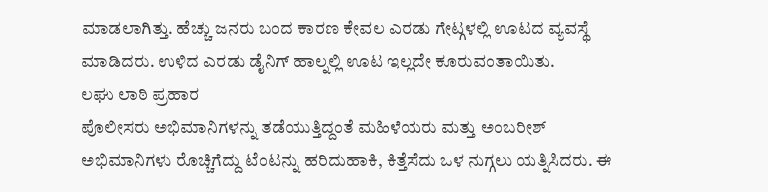ಮಾಡಲಾಗಿತ್ತು. ಹೆಚ್ಚು ಜನರು ಬಂದ ಕಾರಣ ಕೇವಲ ಎರಡು ಗೇಟ್ಗಳಲ್ಲಿ ಊಟದ ವ್ಯವಸ್ಥೆ ಮಾಡಿದರು. ಉಳಿದ ಎರಡು ಡೈನಿಗ್ ಹಾಲ್ನಲ್ಲಿ ಊಟ ಇಲ್ಲದೇ ಕೂರುವಂತಾಯಿತು.
ಲಘು ಲಾಠಿ ಪ್ರಹಾರ
ಪೊಲೀಸರು ಅಭಿಮಾನಿಗಳನ್ನು ತಡೆಯುತ್ತಿದ್ದಂತೆ ಮಹಿಳೆಯರು ಮತ್ತು ಅಂಬರೀಶ್ ಅಭಿಮಾನಿಗಳು ರೊಚ್ಚಿಗೆದ್ದು ಟೆಂಟನ್ನು ಹರಿದುಹಾಕಿ, ಕಿತ್ತೆಸೆದು ಒಳ ನುಗ್ಗಲು ಯತ್ನಿಸಿದರು. ಈ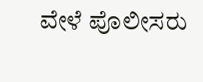ವೇಳೆ ಪೊಲೀಸರು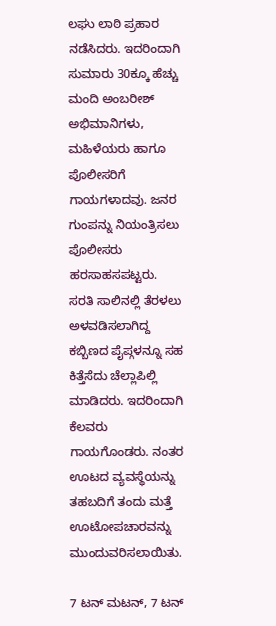ಲಘು ಲಾಠಿ ಪ್ರಹಾರ ನಡೆಸಿದರು. ಇದರಿಂದಾಗಿ ಸುಮಾರು 30ಕ್ಕೂ ಹೆಚ್ಚು ಮಂದಿ ಅಂಬರೀಶ್ ಅಭಿಮಾನಿಗಳು, ಮಹಿಳೆಯರು ಹಾಗೂ ಪೊಲೀಸರಿಗೆ ಗಾಯಗಳಾದವು. ಜನರ ಗುಂಪನ್ನು ನಿಯಂತ್ರಿಸಲು ಪೊಲೀಸರು ಹರಸಾಹಸಪಟ್ಟರು. ಸರತಿ ಸಾಲಿನಲ್ಲಿ ತೆರಳಲು ಅಳವಡಿಸಲಾಗಿದ್ದ ಕಬ್ಬಿಣದ ಪೈಪ್ಗಳನ್ನೂ ಸಹ ಕಿತ್ತೆಸೆದು ಚೆಲ್ಲಾಪಿಲ್ಲಿ ಮಾಡಿದರು. ಇದರಿಂದಾಗಿ ಕೆಲವರು ಗಾಯಗೊಂಡರು. ನಂತರ ಊಟದ ವ್ಯವಸ್ಥೆಯನ್ನು ತಹಬದಿಗೆ ತಂದು ಮತ್ತೆ ಊಟೋಪಚಾರವನ್ನು ಮುಂದುವರಿಸಲಾಯಿತು.

7 ಟನ್ ಮಟನ್, 7 ಟನ್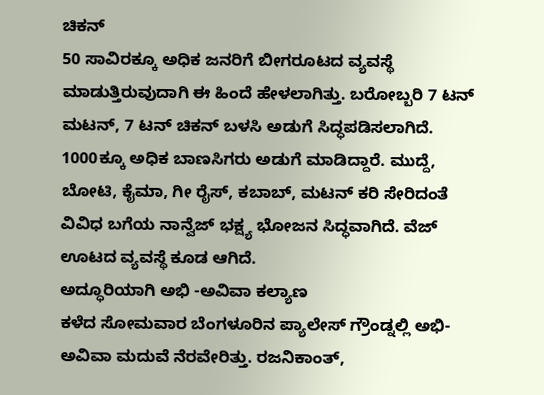ಚಿಕನ್
50 ಸಾವಿರಕ್ಕೂ ಅಧಿಕ ಜನರಿಗೆ ಬೀಗರೂಟದ ವ್ಯವಸ್ಥೆ ಮಾಡುತ್ತಿರುವುದಾಗಿ ಈ ಹಿಂದೆ ಹೇಳಲಾಗಿತ್ತು. ಬರೋಬ್ಬರಿ 7 ಟನ್ ಮಟನ್, 7 ಟನ್ ಚಿಕನ್ ಬಳಸಿ ಅಡುಗೆ ಸಿದ್ಧಪಡಿಸಲಾಗಿದೆ. 1000ಕ್ಕೂ ಅಧಿಕ ಬಾಣಸಿಗರು ಅಡುಗೆ ಮಾಡಿದ್ದಾರೆ. ಮುದ್ದೆ, ಬೋಟಿ, ಕೈಮಾ, ಗೀ ರೈಸ್, ಕಬಾಬ್, ಮಟನ್ ಕರಿ ಸೇರಿದಂತೆ ವಿವಿಧ ಬಗೆಯ ನಾನ್ವೆಜ್ ಭಕ್ಷ್ಯ ಭೋಜನ ಸಿದ್ಧವಾಗಿದೆ. ವೆಜ್ ಊಟದ ವ್ಯವಸ್ಥೆ ಕೂಡ ಆಗಿದೆ.
ಅದ್ಧೂರಿಯಾಗಿ ಅಭಿ -ಅವಿವಾ ಕಲ್ಯಾಣ
ಕಳೆದ ಸೋಮವಾರ ಬೆಂಗಳೂರಿನ ಪ್ಯಾಲೇಸ್ ಗ್ರೌಂಡ್ನಲ್ಲಿ ಅಭಿ- ಅವಿವಾ ಮದುವೆ ನೆರವೇರಿತ್ತು. ರಜನಿಕಾಂತ್,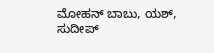ಮೋಹನ್ ಬಾಬು, ಯಶ್, ಸುದೀಪ್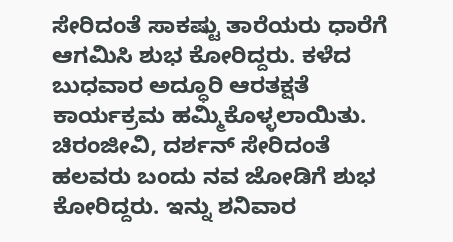ಸೇರಿದಂತೆ ಸಾಕಷ್ಟು ತಾರೆಯರು ಧಾರೆಗೆ ಆಗಮಿಸಿ ಶುಭ ಕೋರಿದ್ದರು. ಕಳೆದ ಬುಧವಾರ ಅದ್ಧೂರಿ ಆರತಕ್ಷತೆ ಕಾರ್ಯಕ್ರಮ ಹಮ್ಮಿಕೊಳ್ಳಲಾಯಿತು. ಚಿರಂಜೀವಿ, ದರ್ಶನ್ ಸೇರಿದಂತೆ ಹಲವರು ಬಂದು ನವ ಜೋಡಿಗೆ ಶುಭ ಕೋರಿದ್ದರು. ಇನ್ನು ಶನಿವಾರ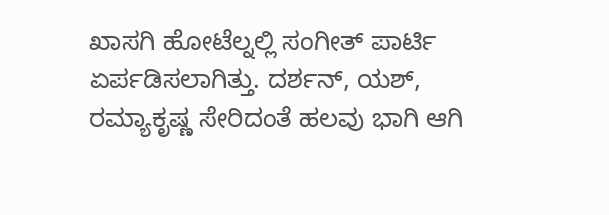ಖಾಸಗಿ ಹೋಟೆಲ್ನಲ್ಲಿ ಸಂಗೀತ್ ಪಾರ್ಟಿ ಏರ್ಪಡಿಸಲಾಗಿತ್ತು. ದರ್ಶನ್, ಯಶ್, ರಮ್ಯಾಕೃಷ್ಣ ಸೇರಿದಂತೆ ಹಲವು ಭಾಗಿ ಆಗಿ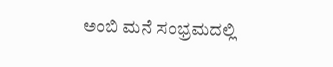ಅಂಬಿ ಮನೆ ಸಂಭ್ರಮದಲ್ಲಿ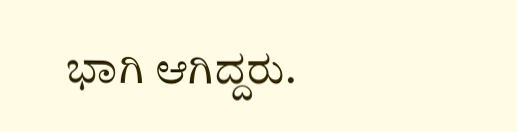ಭಾಗಿ ಆಗಿದ್ದರು.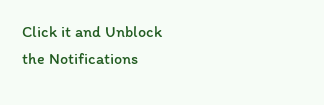Click it and Unblock the Notifications